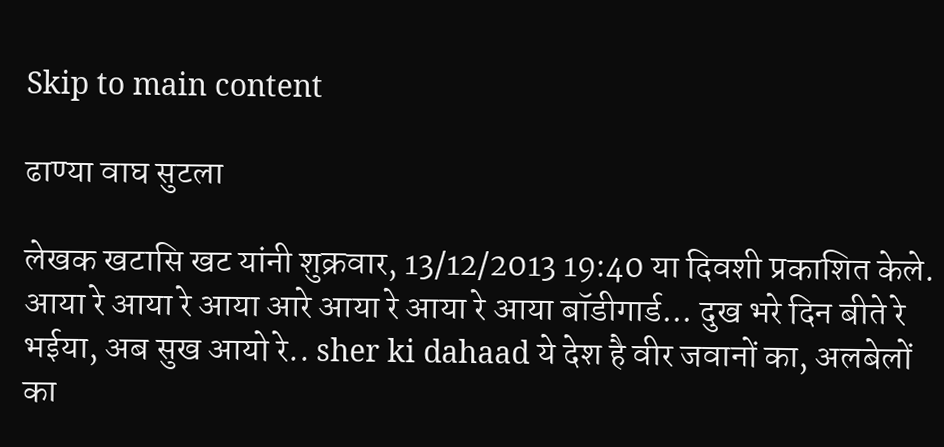Skip to main content

ढाण्या वाघ सुटला

लेखक खटासि खट यांनी शुक्रवार, 13/12/2013 19:40 या दिवशी प्रकाशित केले.
आया रे आया रे आया आरे आया रे आया रे आया बॉडीगार्ड... दुख भरे दिन बीते रे भईया, अब सुख आयो रे.. sher ki dahaad ये देश है वीर जवानों का, अलबेलों का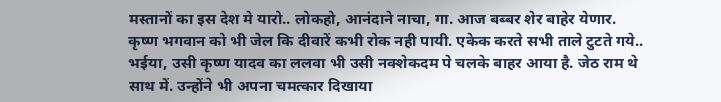मस्तानों का इस देश मे यारो.. लोकहो, आनंदाने नाचा, गा. आज बब्बर शेर बाहेर येणार.
कृष्ण भगवान को भी जेल कि दीवारें कभी रोक नही पायी. एकेक करते सभी ताले टुटते गये.. भईया, उसी कृष्ण यादव का ललवा भी उसी नक्शेकदम पे चलके बाहर आया है. जेठ राम थे साथ में. उन्होंने भी अपना चमत्कार दिखाया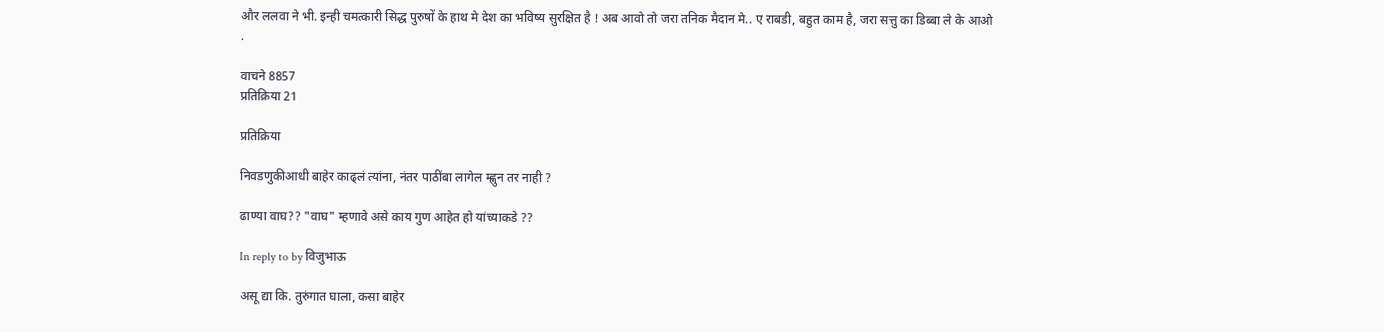और ललवा ने भी. इन्ही चमत्कारी सिद्ध पुरुषों के हाथ मे देश का भविष्य सुरक्षित है ! अब आवो तो जरा तनिक मैदान मे.. ए राबडी, बहुत काम है, जरा सत्तु का डिब्बा ले के आओ
.

वाचने 8857
प्रतिक्रिया 21

प्रतिक्रिया

निवडणुकीआधी बाहेर काढ्लं त्यांना, नंतर पाठींबा लागेल म्ह्णुन तर नाही ?

ढाण्या वाघ?? "वाघ" म्हणावे असे काय गुण आहेत हो यांच्याकडे ??

In reply to by विजुभाऊ

असू द्या कि. तुरुंगात घाला, कसा बाहेर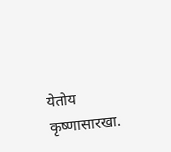येतोय कृष्णासारखा.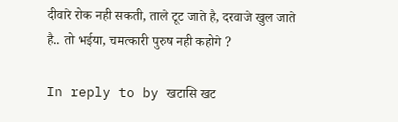दीवारे रोक नही सकती, ताले टूट जाते है, दरवाजे खुल जाते है.. तो भईया, चमत्कारी पुरुष नही कहोगे ?

In reply to by खटासि खट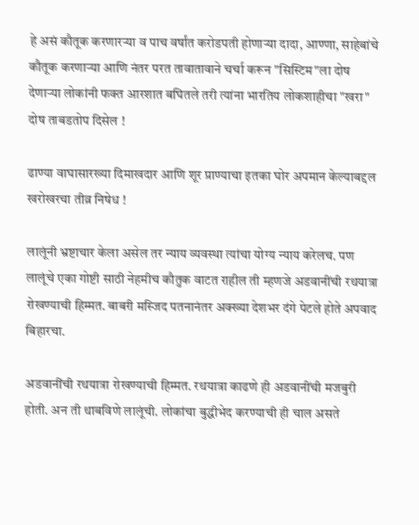हे असं कौतूक करणारर्‍या व पाच वर्षांत करोडपती होणार्‍या दादा, आण्णा, साहेबांचे कौतूक करणार्‍या आणि नंतर परत तावातावाने चर्चा करून "सिस्टिम"ला दोष देणार्‍या लोकांनी फक्त आरशात बघितले तरी त्यांना भारतिय लोकशाहीचा "खरा" दोष ताबडतोप दिसेल !

ढाण्या वाघासारख्या दिमाखदार आणि शूर प्राण्याचा इतका घोर अपमान केल्याबद्दल खरोखरचा तीव्र निषेध !

लालूंनी भ्रष्टाचार केला असेल तर न्याय व्यवस्था त्यांचा योग्य न्याय करेलच. पण लालूंचे एका गोष्टी साठी नेहमीच कौतुक वाटत राहील ती म्हणजे अडवानींची रथयात्रा रोखण्याची हिम्मत. बाबरी मस्जिद पतनानंतर अक्ख्या देशभर दंगे पेटले होते अपवाद बिहारचा.

अडवानींची रथयात्रा रोखण्याची हिम्मत. रथयात्रा काढणे ही अडवानींची मजबुरी होती. अन ती थाबविणे लालूंची. लोकांचा बुद्धीभेद करण्याची ही चाल असते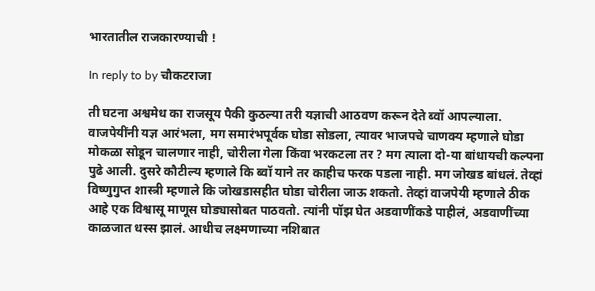भारतातील राजकारण्याची !

In reply to by चौकटराजा

ती घटना अश्वमेध का राजसूय पैकी कुठल्या तरी यज्ञाची आठवण करून देते ब्वॉ आपल्याला. वाजपेयींनी यज्ञ आरंभला, मग समारंभपूर्वक घोडा सोडला, त्यावर भाजपचे चाणक्य म्हणाले घोडा मोकळा सोडून चालणार नाही, चोरीला गेला किंवा भरकटला तर ? मग त्याला दो-या बांधायची कल्पना पुढे आली. दुसरे कौटील्य म्हणाले कि ब्वॉ याने तर काहीच फरक पडला नाही. मग जोखड बांधलं. तेव्हां विष्णुगुप्त शास्त्री म्हणाले कि जोखडासहीत घोडा चोरीला जाऊ शकतो. तेव्हां वाजपेयी म्हणाले ठीक आहे एक विश्वासू माणूस घोड्यासोबत पाठवतो. त्यांनी पॉझ घेत अडवाणींकडे पाहीलं, अडवाणींच्या काळजात धस्स झालं. आधीच लक्ष्मणाच्या नशिबात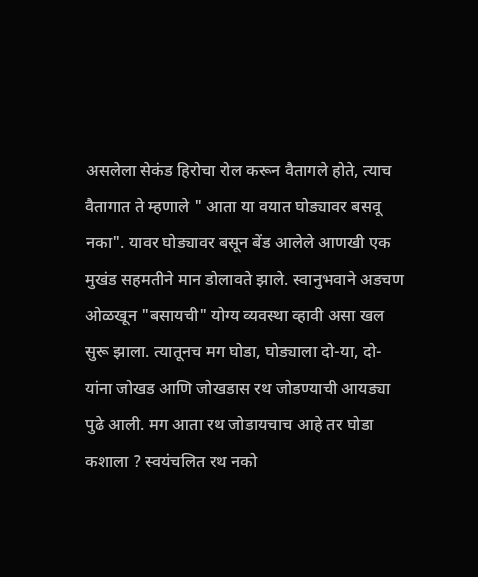असलेला सेकंड हिरोचा रोल करून वैतागले होते, त्याच वैतागात ते म्हणाले " आता या वयात घोड्यावर बसवू नका". यावर घोड्यावर बसून बेंड आलेले आणखी एक मुखंड सहमतीने मान डोलावते झाले. स्वानुभवाने अडचण ओळखून "बसायची" योग्य व्यवस्था व्हावी असा खल सुरू झाला. त्यातूनच मग घोडा, घोड्याला दो-या, दो-यांना जोखड आणि जोखडास रथ जोडण्याची आयड्या पुढे आली. मग आता रथ जोडायचाच आहे तर घोडा कशाला ? स्वयंचलित रथ नको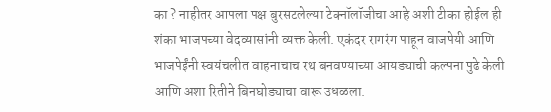का ? नाहीतर आपला पक्ष बुरसटलेल्या टेक्नॉलॉजीचा आहे अशी टीका होईल ही शंका भाजपच्या वेदव्यासांनी व्यक्त केली. एकंदर रागरंग पाहून वाजपेयी आणि भाजपेईंनी स्वयंचलीत वाहनाचाच रथ बनवण्याच्या आयड्याची कल्पना पुढे केली आणि अशा रितीने बिनघोड्याचा वारू उधळला.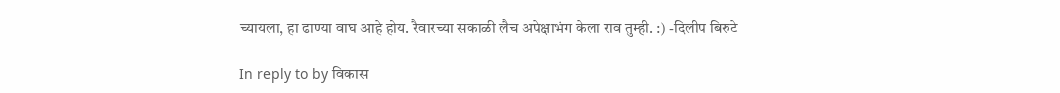च्यायला, हा ढाण्या वाघ आहे होय. रैवारच्या सकाळी लैच अपेक्षाभंग केला राव तुम्ही. :) -दिलीप बिरुटे

In reply to by विकास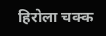हिरोला चक्क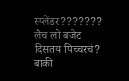स्प्लेंडर??????? लैच लो बजेट दिसतय पिच्चरचं? बाकी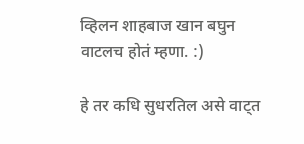व्हिलन शाहबाज खान बघुन वाटलच होतं म्हणा. :)

हे तर कधि सुधरतिल असे वाट्त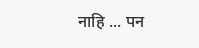नाहि ... पन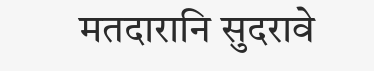मतदारानि सुदरावे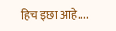हिच इछा आहे....